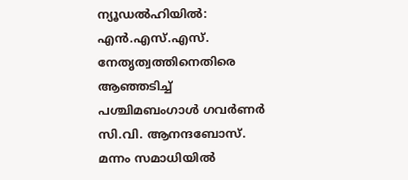ന്യൂഡൽഹിയിൽ: എൻ.എസ്.എസ്. നേതൃത്വത്തിനെതിരെ ആഞ്ഞടിച്ച് പശ്ചിമബംഗാൾ ഗവർണർ സി.വി. ആനന്ദബോസ്. മന്നം സമാധിയിൽ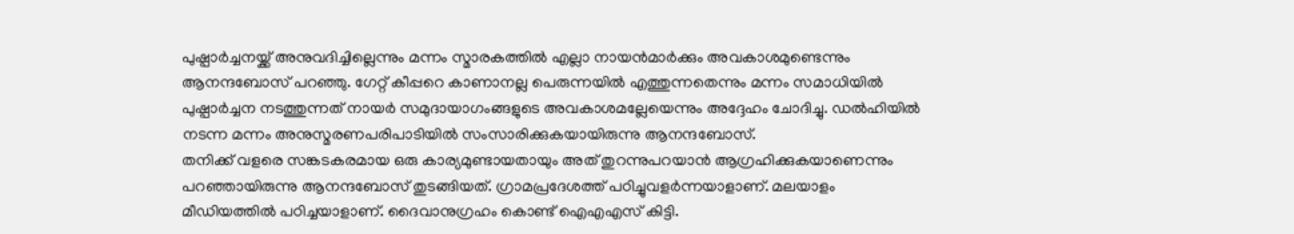പുഷ്പാർച്ചനയ്ക്ക് അനുവദിച്ചില്ലെന്നും മന്നം സ്മാരകത്തിൽ എല്ലാ നായൻമാർക്കും അവകാശമുണ്ടെന്നും ആനന്ദബോസ് പറഞ്ഞു. ഗേറ്റ് കീപ്പറെ കാണാനല്ല പെരുന്നയിൽ എത്തുന്നതെന്നും മന്നം സമാധിയിൽ പുഷ്പാർച്ചന നടത്തുന്നത് നായർ സമുദായാഗംങ്ങളുടെ അവകാശമല്ലേയെന്നും അദ്ദേഹം ചോദിച്ചു. ഡൽഹിയിൽ നടന്ന മന്നം അനുസ്മരണപരിപാടിയിൽ സംസാരിക്കുകയായിരുന്നു ആനന്ദബോസ്.
തനിക്ക് വളരെ സങ്കടകരമായ ഒരു കാര്യമുണ്ടായതായും അത് തുറന്നുപറയാൻ ആഗ്രഹിക്കുകയാണെന്നും പറഞ്ഞായിരുന്നു ആനന്ദബോസ് തുടങ്ങിയത്. ഗ്രാമപ്രദേശത്ത് പഠിച്ചുവളർന്നയാളാണ്. മലയാളം മീഡിയത്തിൽ പഠിച്ചയാളാണ്. ദൈവാനുഗ്രഹം കൊണ്ട് ഐഎഎസ് കിട്ടി.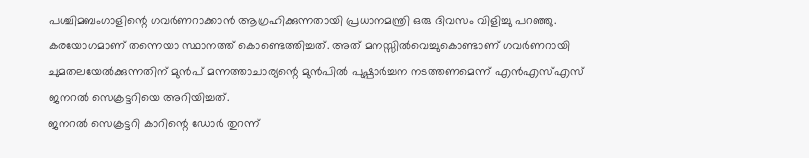പശ്ചിമബംഗാളിന്റെ ഗവർണറാക്കാൻ ആഗ്രഹിക്കുന്നതായി പ്രധാനമന്ത്രി ഒരു ദിവസം വിളിച്ചു പറഞ്ഞു.
കരയോഗമാണ് തന്നെയാ സ്ഥാനത്ത് കൊണ്ടെത്തിച്ചത്. അത് മനസ്സിൽവെച്ചുകൊണ്ടാണ് ഗവർണറായി ചുമതലയേൽക്കുന്നതിന് മുൻപ് മന്നത്താചാര്യന്റെ മുൻപിൽ പുഷ്പാർച്ചന നടത്തണമെന്ന് എൻഎസ്എസ് ജനറൽ സെക്രട്ടറിയെ അറിയിച്ചത്.
ജനറൽ സെക്രട്ടറി കാറിന്റെ ഡോർ തുറന്ന്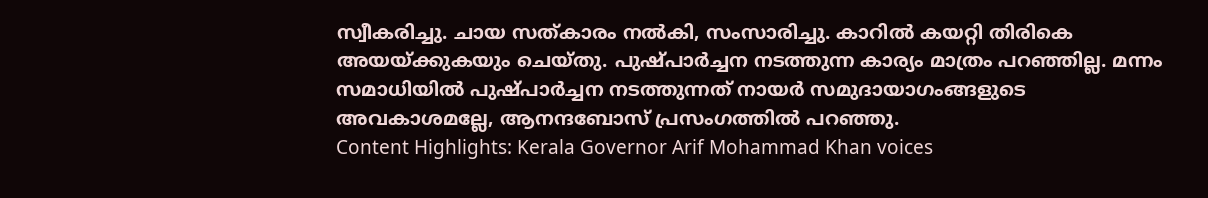സ്വീകരിച്ചു. ചായ സത്കാരം നൽകി, സംസാരിച്ചു. കാറിൽ കയറ്റി തിരികെ അയയ്ക്കുകയും ചെയ്തു. പുഷ്പാർച്ചന നടത്തുന്ന കാര്യം മാത്രം പറഞ്ഞില്ല. മന്നം സമാധിയിൽ പുഷ്പാർച്ചന നടത്തുന്നത് നായർ സമുദായാഗംങ്ങളുടെ അവകാശമല്ലേ, ആനന്ദബോസ് പ്രസംഗത്തിൽ പറഞ്ഞു.
Content Highlights: Kerala Governor Arif Mohammad Khan voices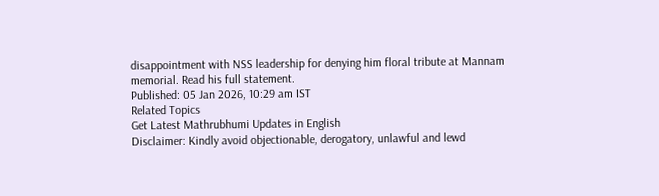disappointment with NSS leadership for denying him floral tribute at Mannam memorial. Read his full statement.
Published: 05 Jan 2026, 10:29 am IST
Related Topics
Get Latest Mathrubhumi Updates in English
Disclaimer: Kindly avoid objectionable, derogatory, unlawful and lewd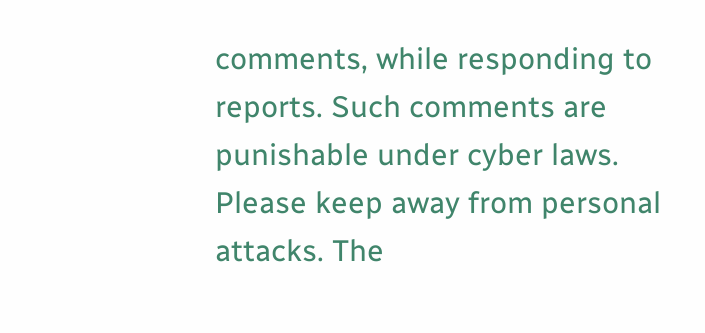comments, while responding to reports. Such comments are punishable under cyber laws. Please keep away from personal attacks. The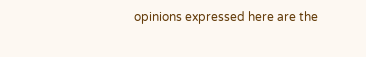opinions expressed here are the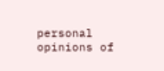personal opinions of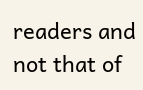readers and not that of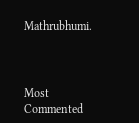Mathrubhumi.



Most Commented